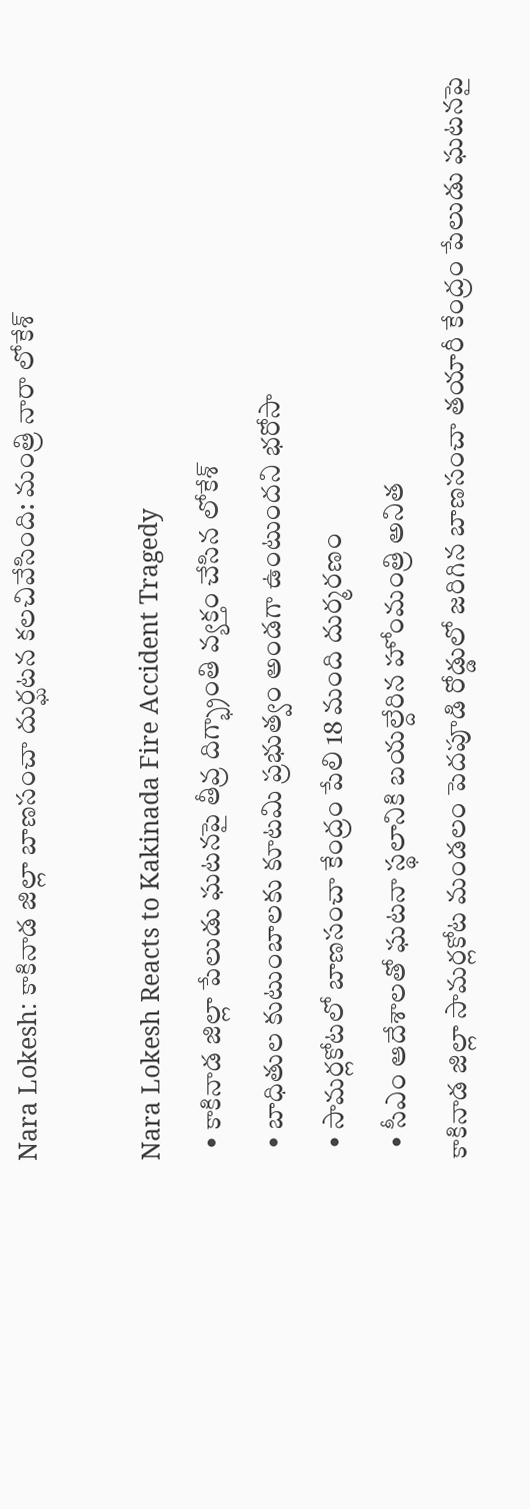Nara Lokesh: కాకినాడ జిల్లా బాణసంచా దుర్ఘటన కలచివేసింది: మంత్రి నారా లోకేశ్

Nara Lokesh Reacts to Kakinada Fire Accident Tragedy
  • కాకినాడ జిల్లా పేలుడు ఘటనపై తీవ్ర దిగ్భ్రాంతి వ్యక్తం చేసిన లోకేశ్
  • బాధితుల కుటుంబాలకు కూటమి ప్రభుత్వం అండగా ఉంటుందని భరోసా
  • సామర్లకోటలో బాణసంచా కేంద్రం పేలి 18 మంది దుర్మరణం
  • సీఎం ఆదేశాలతో ఘటనా స్థలానికి బయల్దేరిన హోంమంత్రి అనిత
కాకినాడ జిల్లా సామర్లకోట మండలం పెదపూడి రోడ్డులో జరిగిన బాణసంచా తయారీ కేంద్రం పేలుడు ఘటనపై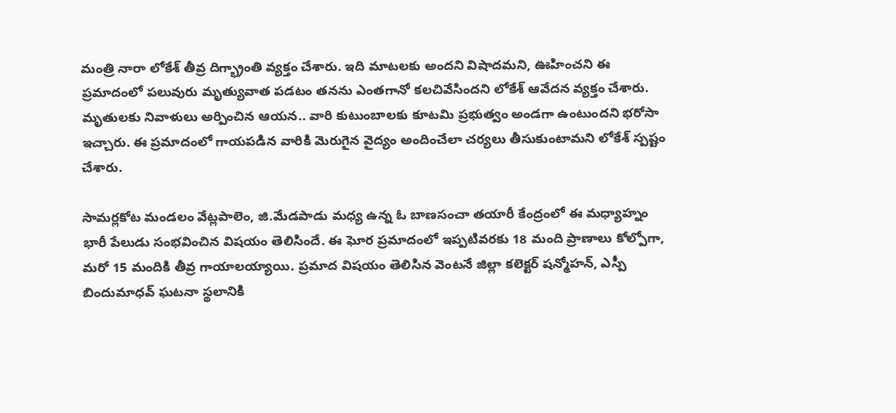మంత్రి నారా లోకేశ్ తీవ్ర దిగ్భ్రాంతి వ్యక్తం చేశారు. ఇది మాటలకు అందని విషాదమని, ఊహించని ఈ ప్రమాదంలో పలువురు మృత్యువాత పడటం తనను ఎంతగానో కలచివేసిందని లోకేశ్ ఆవేదన వ్యక్తం చేశారు. మృతులకు నివాళులు అర్పించిన ఆయన.. వారి కుటుంబాలకు కూటమి ప్రభుత్వం అండగా ఉంటుందని భరోసా ఇచ్చారు. ఈ ప్రమాదంలో గాయపడిన వారికి మెరుగైన వైద్యం అందించేలా చర్యలు తీసుకుంటామని లోకేశ్ స్పష్టం చేశారు.

సామర్లకోట మండలం వేట్లపాలెం, జి.మేడపాడు మధ్య ఉన్న ఓ బాణసంచా తయారీ కేంద్రంలో ఈ మధ్యాహ్నం భారీ పేలుడు సంభవించిన విషయం తెలిసిందే. ఈ ఘోర ప్రమాదంలో ఇప్పటివరకు 18 మంది ప్రాణాలు కోల్పోగా, మరో 15 మందికి తీవ్ర గాయాలయ్యాయి. ప్రమాద విషయం తెలిసిన వెంటనే జిల్లా కలెక్టర్ షన్మోహన్, ఎస్పీ బిందుమాధవ్ ఘటనా స్థలానికి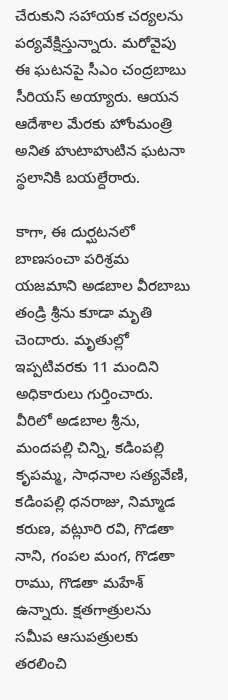చేరుకుని సహాయక చర్యలను పర్యవేక్షిస్తున్నారు. మరోవైపు ఈ ఘటనపై సీఎం చంద్రబాబు సీరియస్ అయ్యారు. ఆయన ఆదేశాల మేరకు హోంమంత్రి అనిత హుటాహుటిన ఘటనా స్థలానికి బయల్దేరారు.

కాగా, ఈ దుర్ఘటనలో బాణసంచా పరిశ్రమ యజమాని అడబాల వీరబాబు తండ్రి శ్రీను కూడా మృతి చెందారు. మృతుల్లో ఇప్పటివరకు 11 మందిని అధికారులు గుర్తించారు. వీరిలో అడబాల శ్రీను, మందపల్లి చిన్ని, కడింపల్లి కృపమ్మ, సాధనాల సత్యవేణి, కడింపల్లి ధనరాజు, నిమ్మాడ కరుణ, వట్లూరి రవి, గొడతా నాని, గంపల మంగ, గొడతా రాము, గొడతా మహేశ్ ఉన్నారు. క్షతగాత్రులను సమీప ఆసుపత్రులకు తరలించి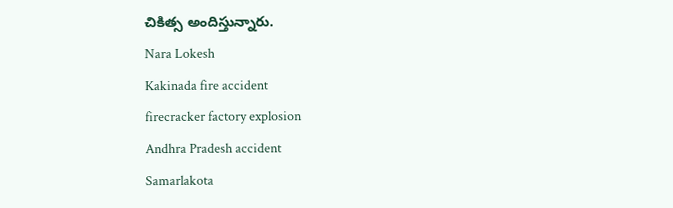చికిత్స అందిస్తున్నారు.
Nara Lokesh
Kakinada fire accident
firecracker factory explosion
Andhra Pradesh accident
Samarlakota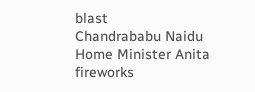blast
Chandrababu Naidu
Home Minister Anita
fireworks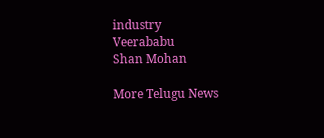industry
Veerababu
Shan Mohan

More Telugu News